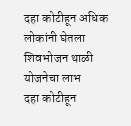दहा कोटीहून अधिक लोकांनी घेतला शिवभोजन थाळी योजनेचा लाभ
दहा कोटीहून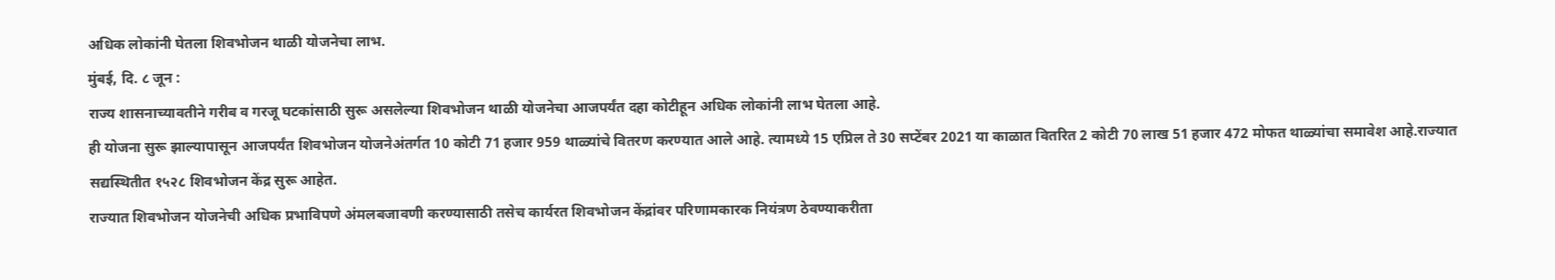अधिक लोकांनी घेतला शिवभोजन थाळी योजनेचा लाभ.
मुंबई, दि. ८ जून :
राज्य शासनाच्यावतीने गरीब व गरजू घटकांसाठी सुरू असलेल्या शिवभोजन थाळी योजनेचा आजपर्यंत दहा कोटीहून अधिक लोकांनी लाभ घेतला आहे.
ही योजना सुरू झाल्यापासून आजपर्यंत शिवभोजन योजनेअंतर्गत 10 कोटी 71 हजार 959 थाळ्यांचे वितरण करण्यात आले आहे. त्यामध्ये 15 एप्रिल ते 30 सप्टेंबर 2021 या काळात वितरित 2 कोटी 70 लाख 51 हजार 472 मोफत थाळ्यांचा समावेश आहे.राज्यात सद्यस्थितीत १५२८ शिवभोजन केंद्र सुरू आहेत.
राज्यात शिवभोजन योजनेची अधिक प्रभाविपणे अंमलबजावणी करण्यासाठी तसेच कार्यरत शिवभोजन केंद्रांवर परिणामकारक नियंत्रण ठेवण्याकरीता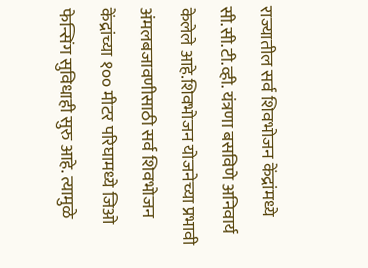राज्यातील सर्व शिवभोजन केंद्रांमध्ये सी.सी.टी.व्ही. यंत्रणा बसविणे अनिवार्य केलेले आहे.शिवभोजन योजनेच्या प्रभावी अंमलबजावणीसाठी सर्व शिवभोजन केंद्रांच्या १०० मीटर परिघामध्ये जिओ फेन्सिंग सुविधाही सुरु आहे. त्यामुळे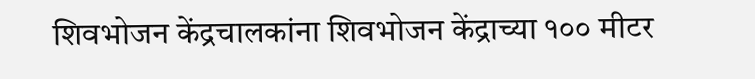शिवभोजन केंद्रचालकांना शिवभोजन केंद्राच्या १०० मीटर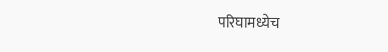परिघामध्येच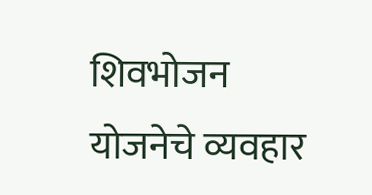शिवभोजन योजनेचे व्यवहार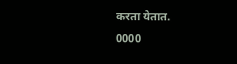करता येतात.
0000